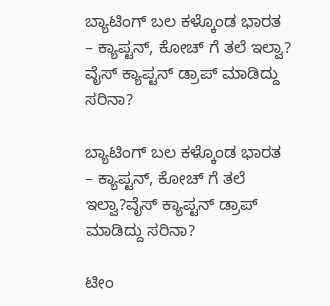ಬ್ಯಾಟಿಂಗ್ ಬಲ ಕಳ್ಕೊಂಡ ಭಾರತ – ಕ್ಯಾಪ್ಟನ್, ಕೋಚ್ ಗೆ ತಲೆ ಇಲ್ವಾ?
ವೈಸ್ ಕ್ಯಾಪ್ಟನ್ ಡ್ರಾಪ್ ಮಾಡಿದ್ದು ಸರಿನಾ?

ಬ್ಯಾಟಿಂಗ್ ಬಲ ಕಳ್ಕೊಂಡ ಭಾರತ – ಕ್ಯಾಪ್ಟನ್, ಕೋಚ್ ಗೆ ತಲೆ ಇಲ್ವಾ?ವೈಸ್ ಕ್ಯಾಪ್ಟನ್ ಡ್ರಾಪ್ ಮಾಡಿದ್ದು ಸರಿನಾ?

ಟೀಂ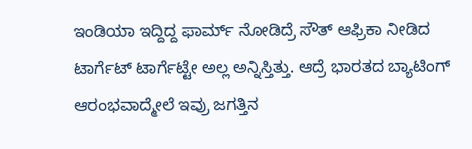ಇಂಡಿಯಾ ಇದ್ದಿದ್ದ ಫಾರ್ಮ್ ನೋಡಿದ್ರೆ ಸೌತ್ ಆಫ್ರಿಕಾ ನೀಡಿದ ಟಾರ್ಗೆಟ್ ಟಾರ್ಗೆಟ್ಟೇ ಅಲ್ಲ ಅನ್ನಿಸ್ತಿತ್ತು. ಆದ್ರೆ ಭಾರತದ ಬ್ಯಾಟಿಂಗ್ ಆರಂಭವಾದ್ಮೇಲೆ ಇವ್ರು ಜಗತ್ತಿನ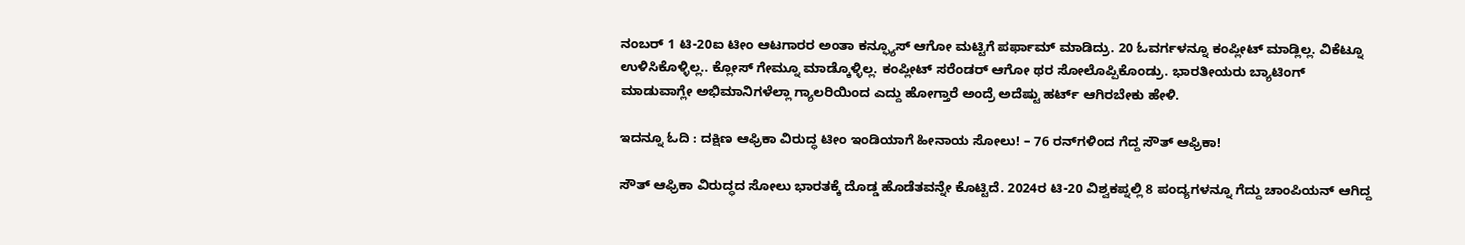ನಂಬರ್ 1 ಟಿ-20ಐ ಟೀಂ ಆಟಗಾರರ ಅಂತಾ ಕನ್ಫ್ಯೂಸ್ ಆಗೋ ಮಟ್ಟಿಗೆ ಪರ್ಫಾಮ್ ಮಾಡಿದ್ರು. 20 ಓವರ್ಗಳನ್ನೂ ಕಂಪ್ಲೀಟ್ ಮಾಡ್ಲಿಲ್ಲ. ವಿಕೆಟ್ನೂ ಉಳಿಸಿಕೊಳ್ಳಿಲ್ಲ.. ಕ್ಲೋಸ್ ಗೇಮ್ನೂ ಮಾಡ್ಕೊಳ್ಳಿಲ್ಲ. ಕಂಪ್ಲೀಟ್ ಸರೆಂಡರ್ ಆಗೋ ಥರ ಸೋಲೊಪ್ಪಿಕೊಂಡ್ರು. ಭಾರತೀಯರು ಬ್ಯಾಟಿಂಗ್ ಮಾಡುವಾಗ್ಲೇ ಅಭಿಮಾನಿಗಳೆಲ್ಲಾ ಗ್ಯಾಲರಿಯಿಂದ ಎದ್ದು ಹೋಗ್ತಾರೆ ಅಂದ್ರೆ ಅದೆಷ್ಟು ಹರ್ಟ್ ಆಗಿರಬೇಕು ಹೇಳಿ.

ಇದನ್ನೂ ಓದಿ : ದಕ್ಷಿಣ ಆಫ್ರಿಕಾ ವಿರುದ್ಧ ಟೀಂ ಇಂಡಿಯಾಗೆ ಹೀನಾಯ ಸೋಲು! – 76 ರನ್‌ಗಳಿಂದ ಗೆದ್ದ ಸೌತ್ ಆಫ್ರಿಕಾ!

ಸೌತ್ ಆಫ್ರಿಕಾ ವಿರುದ್ಧದ ಸೋಲು ಭಾರತಕ್ಕೆ ದೊಡ್ಡ ಹೊಡೆತವನ್ನೇ ಕೊಟ್ಟಿದೆ. 2024ರ ಟಿ-20 ವಿಶ್ವಕಪ್ನಲ್ಲಿ 8 ಪಂದ್ಯಗಳನ್ನೂ ಗೆದ್ದು ಚಾಂಪಿಯನ್ ಆಗಿದ್ದ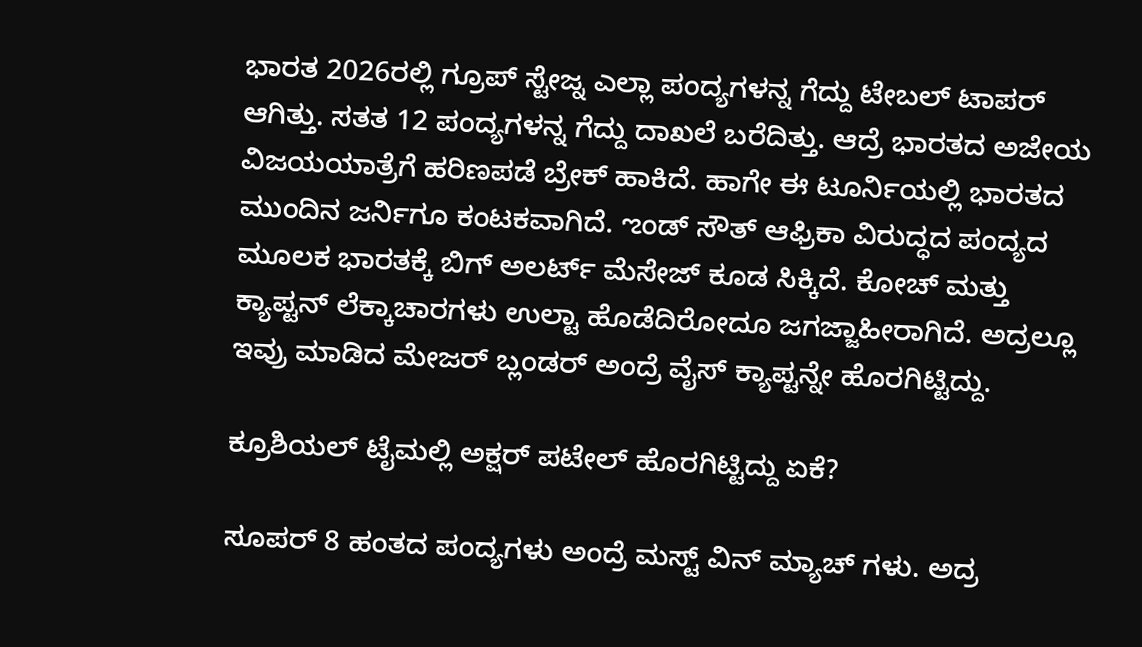ಭಾರತ 2026ರಲ್ಲಿ ಗ್ರೂಪ್ ಸ್ಟೇಜ್ನ ಎಲ್ಲಾ ಪಂದ್ಯಗಳನ್ನ ಗೆದ್ದು ಟೇಬಲ್ ಟಾಪರ್ ಆಗಿತ್ತು. ಸತತ 12 ಪಂದ್ಯಗಳನ್ನ ಗೆದ್ದು ದಾಖಲೆ ಬರೆದಿತ್ತು. ಆದ್ರೆ ಭಾರತದ ಅಜೇಯ ವಿಜಯಯಾತ್ರೆಗೆ ಹರಿಣಪಡೆ ಬ್ರೇಕ್ ಹಾಕಿದೆ. ಹಾಗೇ ಈ ಟೂರ್ನಿಯಲ್ಲಿ ಭಾರತದ ಮುಂದಿನ ಜರ್ನಿಗೂ ಕಂಟಕವಾಗಿದೆ. ಌಂಡ್ ಸೌತ್ ಆಫ್ರಿಕಾ ವಿರುದ್ಧದ ಪಂದ್ಯದ ಮೂಲಕ ಭಾರತಕ್ಕೆ ಬಿಗ್ ಅಲರ್ಟ್ ಮೆಸೇಜ್ ಕೂಡ ಸಿಕ್ಕಿದೆ. ಕೋಚ್ ಮತ್ತು ಕ್ಯಾಪ್ಟನ್ ಲೆಕ್ಕಾಚಾರಗಳು ಉಲ್ಟಾ ಹೊಡೆದಿರೋದೂ ಜಗಜ್ಜಾಹೀರಾಗಿದೆ. ಅದ್ರಲ್ಲೂ ಇವ್ರು ಮಾಡಿದ ಮೇಜರ್ ಬ್ಲಂಡರ್ ಅಂದ್ರೆ ವೈಸ್ ಕ್ಯಾಪ್ಟನ್ನೇ ಹೊರಗಿಟ್ಟಿದ್ದು.

ಕ್ರೂಶಿಯಲ್ ಟೈಮಲ್ಲಿ ಅಕ್ಷರ್ ಪಟೇಲ್ ಹೊರಗಿಟ್ಟಿದ್ದು ಏಕೆ?

ಸೂಪರ್ 8 ಹಂತದ ಪಂದ್ಯಗಳು ಅಂದ್ರೆ ಮಸ್ಟ್ ವಿನ್ ಮ್ಯಾಚ್ ಗಳು. ಅದ್ರ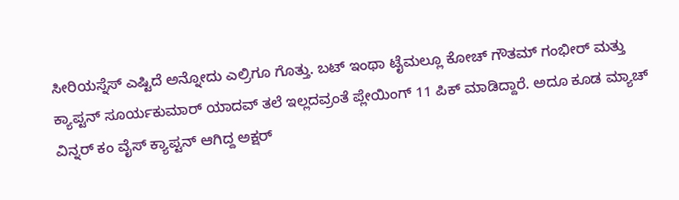ಸೀರಿಯಸ್ನೆಸ್ ಎಷ್ಟಿದೆ ಅನ್ನೋದು ಎಲ್ರಿಗೂ ಗೊತ್ತು. ಬಟ್ ಇಂಥಾ ಟೈಮಲ್ಲೂ ಕೋಚ್ ಗೌತಮ್ ಗಂಭೀರ್ ಮತ್ತು ಕ್ಯಾಪ್ಟನ್ ಸೂರ್ಯಕುಮಾರ್ ಯಾದವ್ ತಲೆ ಇಲ್ಲದವ್ರಂತೆ ಪ್ಲೇಯಿಂಗ್ 11 ಪಿಕ್ ಮಾಡಿದ್ದಾರೆ. ಅದೂ ಕೂಡ ಮ್ಯಾಚ್ ವಿನ್ನರ್ ಕಂ ವೈಸ್ ಕ್ಯಾಪ್ಟನ್ ಆಗಿದ್ದ ಅಕ್ಷರ್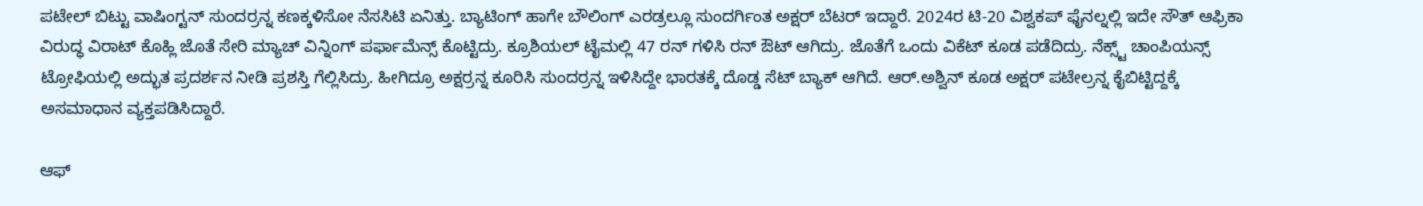ಪಟೇಲ್ ಬಿಟ್ಟು ವಾಷಿಂಗ್ಟನ್ ಸುಂದರ್ರನ್ನ ಕಣಕ್ಕಳಿಸೋ ನೆಸಸಿಟಿ ಏನಿತ್ತು. ಬ್ಯಾಟಿಂಗ್ ಹಾಗೇ ಬೌಲಿಂಗ್ ಎರಡ್ರಲ್ಲೂ ಸುಂದರ್ಗಿಂತ ಅಕ್ಷರ್ ಬೆಟರ್ ಇದ್ದಾರೆ. 2024ರ ಟಿ-20 ವಿಶ್ವಕಪ್ ಫೈನಲ್ನಲ್ಲಿ ಇದೇ ಸೌತ್ ಆಫ್ರಿಕಾ ವಿರುದ್ಧ ವಿರಾಟ್ ಕೊಹ್ಲಿ ಜೊತೆ ಸೇರಿ ಮ್ಯಾಚ್ ವಿನ್ನಿಂಗ್ ಪರ್ಫಾಮೆನ್ಸ್ ಕೊಟ್ಟಿದ್ರು. ಕ್ರೂಶಿಯಲ್ ಟೈಮಲ್ಲಿ 47 ರನ್ ಗಳಿಸಿ ರನ್ ಔಟ್ ಆಗಿದ್ರು. ಜೊತೆಗೆ ಒಂದು ವಿಕೆಟ್ ಕೂಡ ಪಡೆದಿದ್ರು. ನೆಕ್ಸ್ಟ್ ಚಾಂಪಿಯನ್ಸ್ ಟ್ರೋಫಿಯಲ್ಲಿ ಅದ್ಭುತ ಪ್ರದರ್ಶನ ನೀಡಿ ಪ್ರಶಸ್ತಿ ಗೆಲ್ಲಿಸಿದ್ರು. ಹೀಗಿದ್ರೂ ಅಕ್ಷರ್ರನ್ನ ಕೂರಿಸಿ ಸುಂದರ್ರನ್ನ ಇಳಿಸಿದ್ದೇ ಭಾರತಕ್ಕೆ ದೊಡ್ಡ ಸೆಟ್ ಬ್ಯಾಕ್ ಆಗಿದೆ. ಆರ್.ಅಶ್ವಿನ್ ಕೂಡ ಅಕ್ಷರ್ ಪಟೇಲ್ರನ್ನ ಕೈಬಿಟ್ಟಿದ್ದಕ್ಕೆ ಅಸಮಾಧಾನ ವ್ಯಕ್ತಪಡಿಸಿದ್ದಾರೆ.

ಆಫ್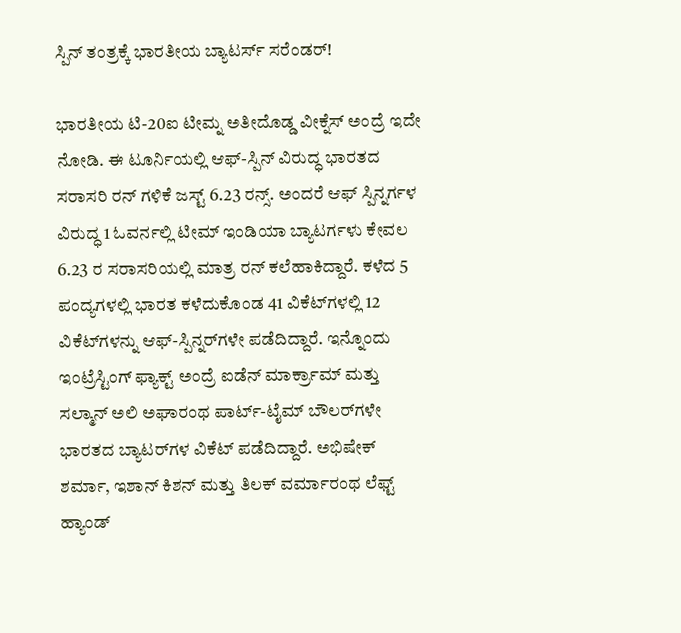ಸ್ಪಿನ್ ತಂತ್ರಕ್ಕೆ ಭಾರತೀಯ ಬ್ಯಾಟರ್ಸ್ ಸರೆಂಡರ್!

ಭಾರತೀಯ ಟಿ-20ಐ ಟೀಮ್ನ ಅತೀದೊಡ್ಡ ವೀಕ್ನೆಸ್ ಅಂದ್ರೆ ಇದೇ ನೋಡಿ. ಈ ಟೂರ್ನಿಯಲ್ಲಿ ಆಫ್-ಸ್ಪಿನ್ ವಿರುದ್ಧ ಭಾರತದ ಸರಾಸರಿ ರನ್ ಗಳಿಕೆ ಜಸ್ಟ್ 6.23 ರನ್ಸ್. ಅಂದರೆ ಆಫ್ ಸ್ಪಿನ್ನರ್ಗಳ ವಿರುದ್ಧ 1 ಓವರ್ನಲ್ಲಿ ಟೀಮ್ ಇಂಡಿಯಾ ಬ್ಯಾಟರ್ಗಳು ಕೇವಲ 6.23 ರ ಸರಾಸರಿಯಲ್ಲಿ ಮಾತ್ರ ರನ್ ಕಲೆಹಾಕಿದ್ದಾರೆ. ಕಳೆದ 5 ಪಂದ್ಯಗಳಲ್ಲಿ ಭಾರತ ಕಳೆದುಕೊಂಡ 41 ವಿಕೆಟ್‌ಗಳಲ್ಲಿ 12 ವಿಕೆಟ್‌ಗಳನ್ನು ಆಫ್-ಸ್ಪಿನ್ನರ್‌ಗಳೇ ಪಡೆದಿದ್ದಾರೆ. ಇನ್ನೊಂದು ಇಂಟ್ರೆಸ್ಟಿಂಗ್ ಫ್ಯಾಕ್ಟ್ ಅಂದ್ರೆ ಐಡೆನ್ ಮಾರ್ಕ್ರಾಮ್ ಮತ್ತು ಸಲ್ಮಾನ್ ಅಲಿ ಅಘಾರಂಥ ಪಾರ್ಟ್-ಟೈಮ್ ಬೌಲರ್‌ಗಳೇ ಭಾರತದ ಬ್ಯಾಟರ್‌ಗಳ ವಿಕೆಟ್ ಪಡೆದಿದ್ದಾರೆ. ಅಭಿಷೇಕ್ ಶರ್ಮಾ, ಇಶಾನ್ ಕಿಶನ್ ಮತ್ತು ತಿಲಕ್ ವರ್ಮಾರಂಥ ಲೆಫ್ಟ್ ಹ್ಯಾಂಡ್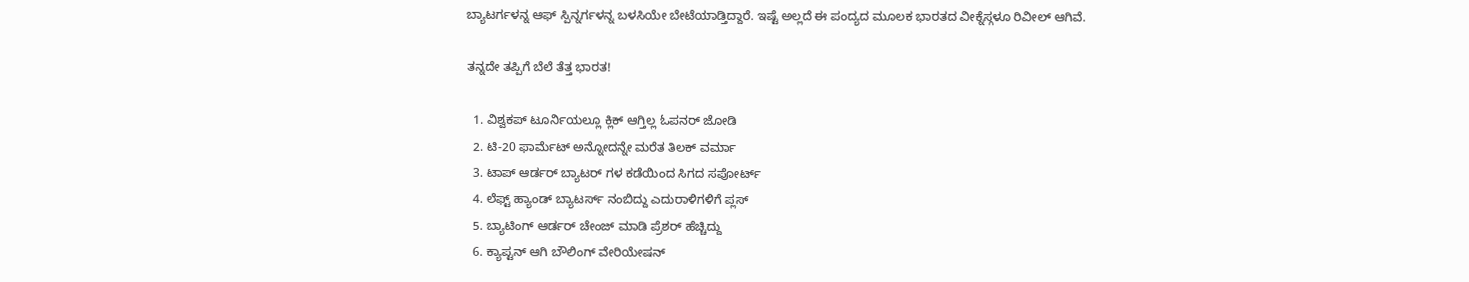ಬ್ಯಾಟರ್ಗಳನ್ನ ಆಫ್ ಸ್ಪಿನ್ನರ್ಗಳನ್ನ ಬಳಸಿಯೇ ಬೇಟೆಯಾಡ್ತಿದ್ದಾರೆ. ಇಷ್ಟೆ ಅಲ್ಲದೆ ಈ ಪಂದ್ಯದ ಮೂಲಕ ಭಾರತದ ವೀಕ್ನೆಸ್ಗಳೂ ರಿವೀಲ್ ಆಗಿವೆ.

ತನ್ನದೇ ತಪ್ಪಿಗೆ ಬೆಲೆ ತೆತ್ತ ಭಾರತ!

  1. ವಿಶ್ವಕಪ್ ಟೂರ್ನಿಯಲ್ಲೂ ಕ್ಲಿಕ್ ಆಗ್ತಿಲ್ಲ ಓಪನರ್ ಜೋಡಿ
  2. ಟಿ-20 ಫಾರ್ಮೆಟ್ ಅನ್ನೋದನ್ನೇ ಮರೆತ ತಿಲಕ್ ವರ್ಮಾ
  3. ಟಾಪ್ ಆರ್ಡರ್ ಬ್ಯಾಟರ್ ಗಳ ಕಡೆಯಿಂದ ಸಿಗದ ಸಪೋರ್ಟ್
  4. ಲೆಫ್ಟ್ ಹ್ಯಾಂಡ್ ಬ್ಯಾಟರ್ಸ್ ನಂಬಿದ್ದು ಎದುರಾಳಿಗಳಿಗೆ ಪ್ಲಸ್
  5. ಬ್ಯಾಟಿಂಗ್ ಆರ್ಡರ್ ಚೇಂಜ್ ಮಾಡಿ ಪ್ರೆಶರ್ ಹೆಚ್ಚಿದ್ದು
  6. ಕ್ಯಾಪ್ಟನ್ ಆಗಿ ಬೌಲಿಂಗ್ ವೇರಿಯೇಷನ್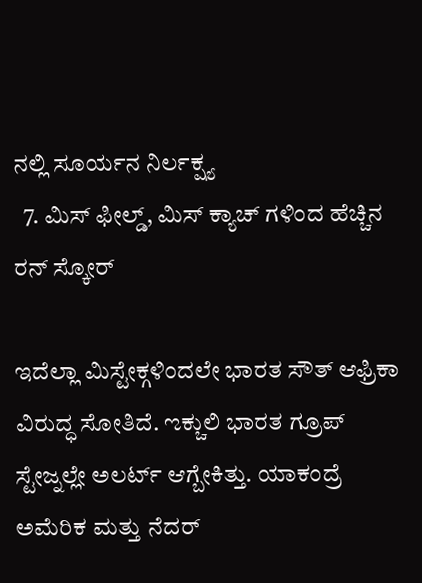ನಲ್ಲಿ ಸೂರ್ಯನ ನಿರ್ಲಕ್ಷ್ಯ
  7. ಮಿಸ್ ಫೀಲ್ಡ್, ಮಿಸ್ ಕ್ಯಾಚ್ ಗಳಿಂದ ಹೆಚ್ಚಿನ ರನ್ ಸ್ಕೋರ್

ಇದೆಲ್ಲಾ ಮಿಸ್ಟೇಕ್ಗಳಿಂದಲೇ ಭಾರತ ಸೌತ್ ಆಫ್ರಿಕಾ ವಿರುದ್ಧ ಸೋತಿದೆ. ಌಕ್ಚುಲಿ ಭಾರತ ಗ್ರೂಪ್ ಸ್ಟೇಜ್ನಲ್ಲೇ ಅಲರ್ಟ್ ಆಗ್ಬೇಕಿತ್ತು. ಯಾಕಂದ್ರೆ ಅಮೆರಿಕ ಮತ್ತು ನೆದರ್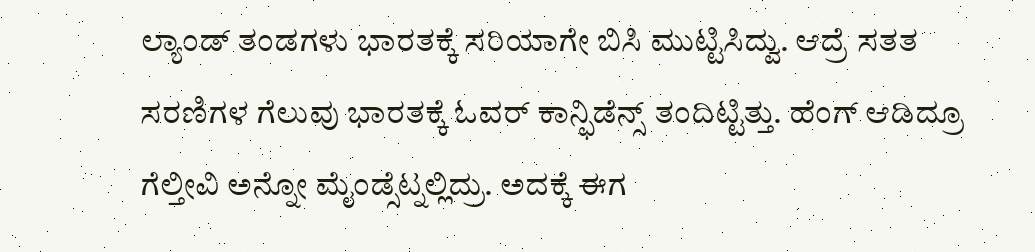ಲ್ಯಾಂಡ್ ತಂಡಗಳು ಭಾರತಕ್ಕೆ ಸರಿಯಾಗೇ ಬಿಸಿ ಮುಟ್ಟಿಸಿದ್ವು. ಆದ್ರೆ ಸತತ ಸರಣಿಗಳ ಗೆಲುವು ಭಾರತಕ್ಕೆ ಓವರ್ ಕಾನ್ಫಿಡೆನ್ಸ್ ತಂದಿಟ್ಟಿತ್ತು. ಹೆಂಗ್ ಆಡಿದ್ರೂ ಗೆಲ್ತೀವಿ ಅನ್ನೋ ಮೈಂಡ್ಸೆಟ್ನಲ್ಲಿದ್ರು. ಅದಕ್ಕೆ ಈಗ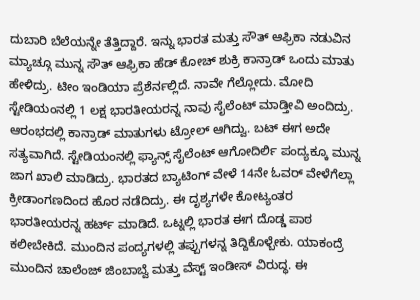ದುಬಾರಿ ಬೆಲೆಯನ್ನೇ ತೆತ್ತಿದ್ದಾರೆ. ಇನ್ನು ಭಾರತ ಮತ್ತು ಸೌತ್ ಆಫ್ರಿಕಾ ನಡುವಿನ ಮ್ಯಾಚ್ಗೂ ಮುನ್ನ ಸೌತ್ ಆಫ್ರಿಕಾ ಹೆಡ್ ಕೋಚ್ ಶುಕ್ರಿ ಕಾನ್ರಾಡ್ ಒಂದು ಮಾತು ಹೇಳಿದ್ರು. ಟೀಂ ಇಂಡಿಯಾ ಪ್ರೆಶೆರ್ನಲ್ಲಿದೆ. ನಾವೇ ಗೆಲ್ಲೋದು. ಮೋದಿ ಸ್ಟೇಡಿಯಂನಲ್ಲಿ 1 ಲಕ್ಷ ಭಾರತೀಯರನ್ನ ನಾವು ಸೈಲೆಂಟ್ ಮಾಡ್ತೀವಿ ಅಂದಿದ್ರು. ಆರಂಭದಲ್ಲಿ ಕಾನ್ರಾಡ್ ಮಾತುಗಳು ಟ್ರೋಲ್ ಆಗಿದ್ವು. ಬಟ್ ಈಗ ಅದೇ ಸತ್ಯವಾಗಿದೆ. ಸ್ಟೇಡಿಯಂನಲ್ಲಿ ಫ್ಯಾನ್ಸ್ ಸೈಲೆಂಟ್ ಆಗೋದಿರ್ಲಿ ಪಂದ್ಯಕ್ಕೂ ಮುನ್ನ ಜಾಗ ಖಾಲಿ ಮಾಡಿದ್ರು. ಭಾರತದ ಬ್ಯಾಟಿಂಗ್ ವೇಳೆ 14ನೇ ಓವರ್ ವೇಳೆಗೆಲ್ಲಾ ಕ್ರೀಡಾಂಗಣದಿಂದ ಹೊರ ನಡೆದಿದ್ರು. ಈ ದೃಶ್ಯಗಳೇ ಕೋಟ್ಯಂತರ ಭಾರತೀಯರನ್ನ ಹರ್ಟ್ ಮಾಡಿದೆ. ಒಟ್ನಲ್ಲಿ ಭಾರತ ಈಗ ದೊಡ್ಡ ಪಾಠ ಕಲೀಬೇಕಿದೆ. ಮುಂದಿನ ಪಂದ್ಯಗಳಲ್ಲಿ ತಪ್ಪುಗಳನ್ನ ತಿದ್ದಿಕೊಳ್ಬೇಕು. ಯಾಕಂದ್ರೆ ಮುಂದಿನ ಚಾಲೆಂಜ್ ಜಿಂಬಾಬ್ವೆ ಮತ್ತು ವೆಸ್ಟ್ ಇಂಡೀಸ್ ವಿರುದ್ಧ. ಈ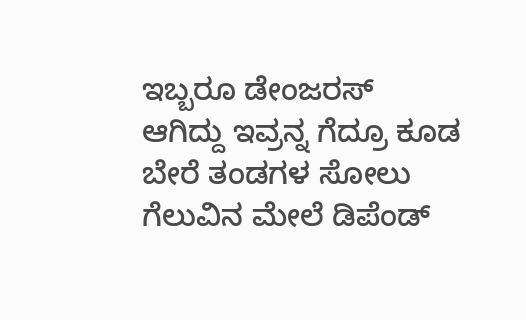ಇಬ್ಬರೂ ಡೇಂಜರಸ್ ಆಗಿದ್ದು ಇವ್ರನ್ನ ಗೆದ್ರೂ ಕೂಡ ಬೇರೆ ತಂಡಗಳ ಸೋಲು ಗೆಲುವಿನ ಮೇಲೆ ಡಿಪೆಂಡ್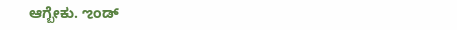ಆಗ್ಬೇಕು. ಌಂಡ್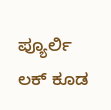ಪ್ಯೂರ್ಲಿ ಲಕ್ ಕೂಡ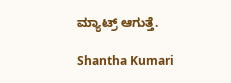ಮ್ಯಾಟ್ರ್ ಆಗುತ್ತೆ.

Shantha Kumari